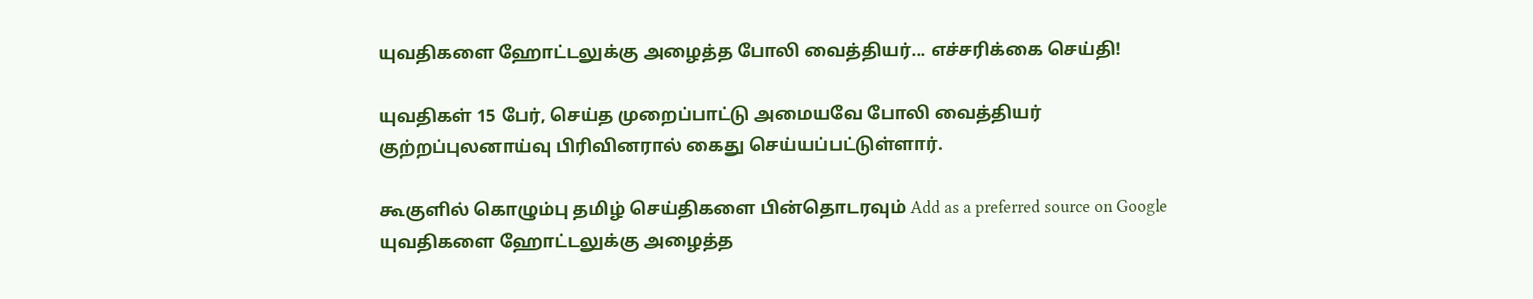யுவதிகளை ஹோட்டலுக்கு அழைத்த போலி வைத்தியர்... எச்சரிக்கை செய்தி!

யுவதிகள் 15 பேர், செய்த முறைப்பாட்டு அமையவே போலி வைத்தியர் குற்றப்புலனாய்வு பிரிவினரால் கைது செய்யப்பட்டுள்ளார்.

கூகுளில் கொழும்பு தமிழ் செய்திகளை பின்தொடரவும் Add as a preferred source on Google
யுவதிகளை ஹோட்டலுக்கு அழைத்த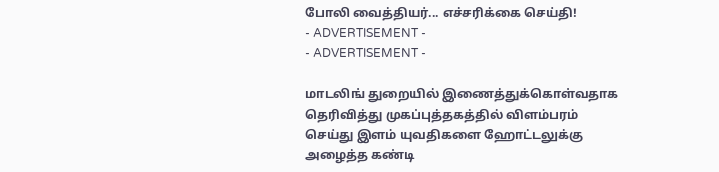போலி வைத்தியர்... எச்சரிக்கை செய்தி!
- ADVERTISEMENT -
- ADVERTISEMENT -

மாடலிங் துறையில் இணைத்துக்கொள்வதாக தெரிவித்து முகப்புத்தகத்தில் விளம்பரம் செய்து இளம் யுவதிகளை ஹோட்டலுக்கு அழைத்த கண்டி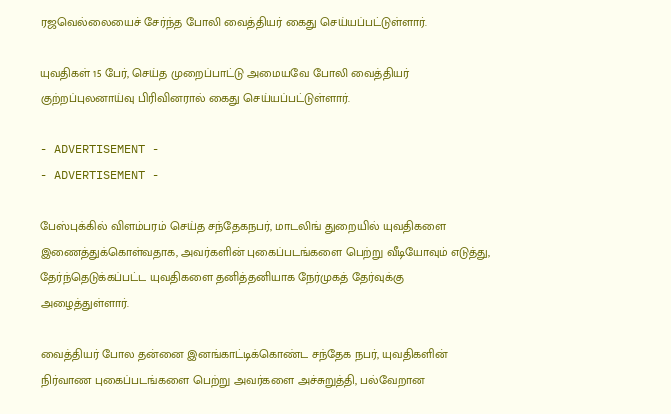ரஜவெல்லையைச் சேர்ந்த போலி வைத்தியர் கைது செய்யப்பட்டுள்ளார்.

யுவதிகள் 15 பேர், செய்த முறைப்பாட்டு அமையவே போலி வைத்தியர் குற்றப்புலனாய்வு பிரிவினரால் கைது செய்யப்பட்டுள்ளார்.

- ADVERTISEMENT -
- ADVERTISEMENT -

பேஸ்புக்கில் விளம்பரம் செய்த சந்தேகநபர், மாடலிங் துறையில் யுவதிகளை இணைத்துக்கொள்வதாக, அவர்களின் புகைப்படங்களை பெற்று வீடியோவும் எடுத்து, தேர்ந்தெடுக்கப்பட்ட யுவதிகளை தனித்தனியாக நேர்முகத் தேர்வுக்கு அழைத்துள்ளார்.

வைத்தியர் போல தன்னை இனங்காட்டிக்கொண்ட சந்தேக நபர், யுவதிகளின் நிர்வாண புகைப்படங்களை பெற்று அவர்களை அச்சுறுத்தி, பல்வேறான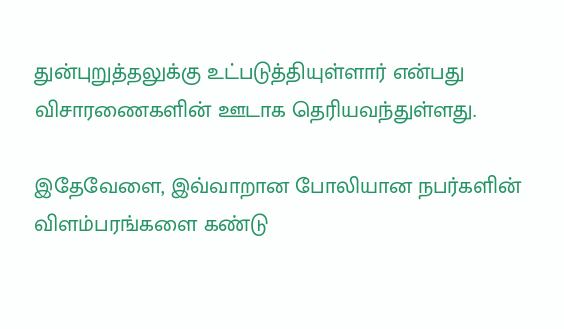துன்புறுத்தலுக்கு உட்படுத்தியுள்ளார் என்பது விசாரணைகளின் ஊடாக தெரியவந்துள்ளது.

இதேவேளை, இவ்வாறான போலியான நபர்களின் விளம்பரங்களை கண்டு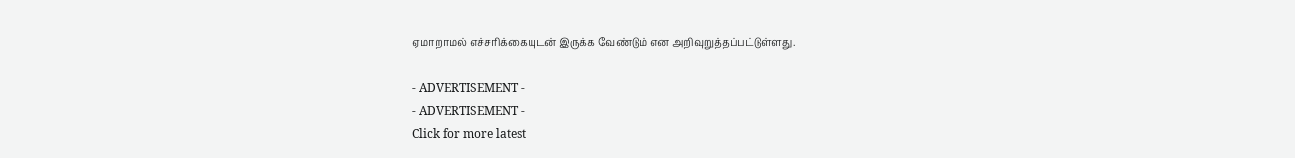ஏமாறாமல் எச்சரிக்கையுடன் இருக்க வேண்டும் என அறிவுறுத்தப்பட்டுள்ளது.

- ADVERTISEMENT -
- ADVERTISEMENT -
Click for more latest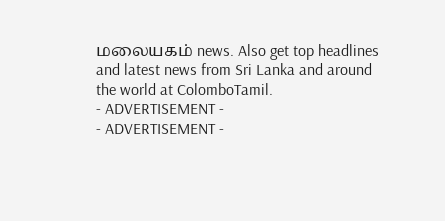மலையகம் news. Also get top headlines and latest news from Sri Lanka and around the world at ColomboTamil.
- ADVERTISEMENT -
- ADVERTISEMENT -